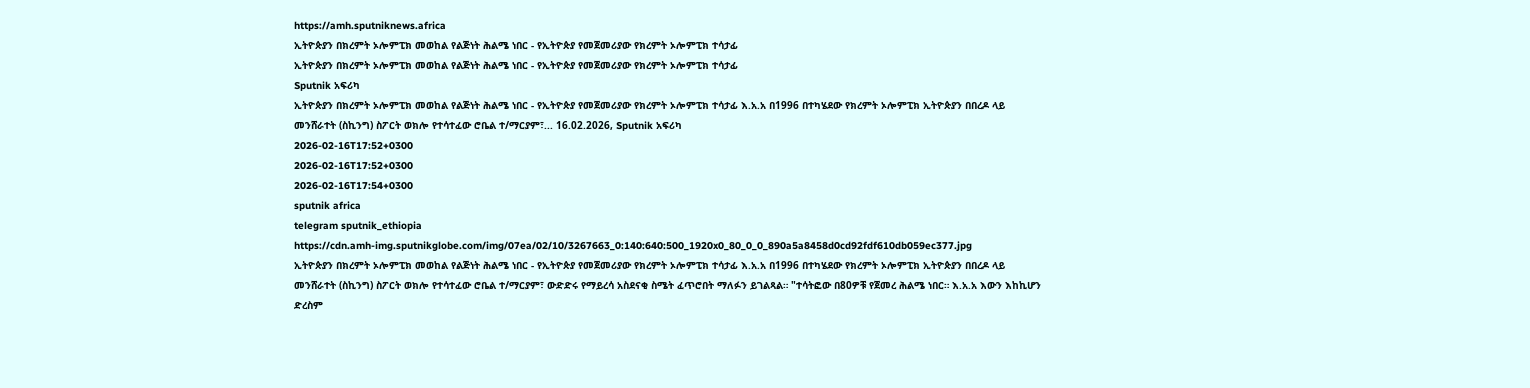https://amh.sputniknews.africa
ኢትዮጵያን በክረምት ኦሎምፒክ መወከል የልጅነት ሕልሜ ነበር - የኢትዮጵያ የመጀመሪያው የክረምት ኦሎምፒክ ተሳታፊ
ኢትዮጵያን በክረምት ኦሎምፒክ መወከል የልጅነት ሕልሜ ነበር - የኢትዮጵያ የመጀመሪያው የክረምት ኦሎምፒክ ተሳታፊ
Sputnik አፍሪካ
ኢትዮጵያን በክረምት ኦሎምፒክ መወከል የልጅነት ሕልሜ ነበር - የኢትዮጵያ የመጀመሪያው የክረምት ኦሎምፒክ ተሳታፊ እ.አ.አ በ1996 በተካሄደው የክረምት ኦሎምፒክ ኢትዮጵያን በበረዶ ላይ መንሸራተት (ስኪንግ) ስፖርት ወክሎ የተሳተፈው ሮቤል ተ/ማርያም፣... 16.02.2026, Sputnik አፍሪካ
2026-02-16T17:52+0300
2026-02-16T17:52+0300
2026-02-16T17:54+0300
sputnik africa
telegram sputnik_ethiopia
https://cdn.amh-img.sputnikglobe.com/img/07ea/02/10/3267663_0:140:640:500_1920x0_80_0_0_890a5a8458d0cd92fdf610db059ec377.jpg
ኢትዮጵያን በክረምት ኦሎምፒክ መወከል የልጅነት ሕልሜ ነበር - የኢትዮጵያ የመጀመሪያው የክረምት ኦሎምፒክ ተሳታፊ እ.አ.አ በ1996 በተካሄደው የክረምት ኦሎምፒክ ኢትዮጵያን በበረዶ ላይ መንሸራተት (ስኪንግ) ስፖርት ወክሎ የተሳተፈው ሮቤል ተ/ማርያም፣ ውድድሩ የማይረሳ አስደናቂ ስሜት ፈጥሮበት ማለፉን ይገልጻል። "ተሳትፎው በ80ዎቹ የጀመረ ሕልሜ ነበር። እ.አ.አ እውን እከኪሆን ድረስም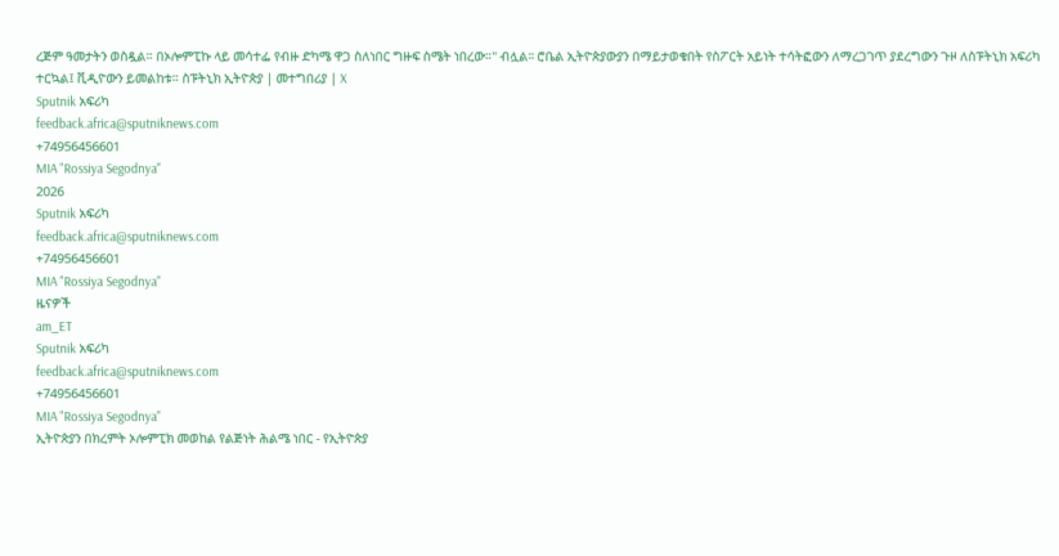ረጅም ዓመታትን ወስዷል። በኦሎምፒኩ ላይ መሳተፌ የብዙ ድካሜ ዋጋ ስለነበር ግዙፍ ስሜት ነበረው።" ብሏል፡፡ ሮቤል ኢትዮጵያውያን በማይታወቁበት የስፖርት አይነት ተሳትፎውን ለማረጋገጥ ያደረግውን ጉዞ ለስፑትኒክ አፍሪካ ተርኳል፤ ቪዲዮውን ይመልከቱ። ስፑትኒክ ኢትዮጵያ | መተግበሪያ | X
Sputnik አፍሪካ
feedback.africa@sputniknews.com
+74956456601
MIA "Rossiya Segodnya"
2026
Sputnik አፍሪካ
feedback.africa@sputniknews.com
+74956456601
MIA "Rossiya Segodnya"
ዜናዎች
am_ET
Sputnik አፍሪካ
feedback.africa@sputniknews.com
+74956456601
MIA "Rossiya Segodnya"
ኢትዮጵያን በክረምት ኦሎምፒክ መወከል የልጅነት ሕልሜ ነበር - የኢትዮጵያ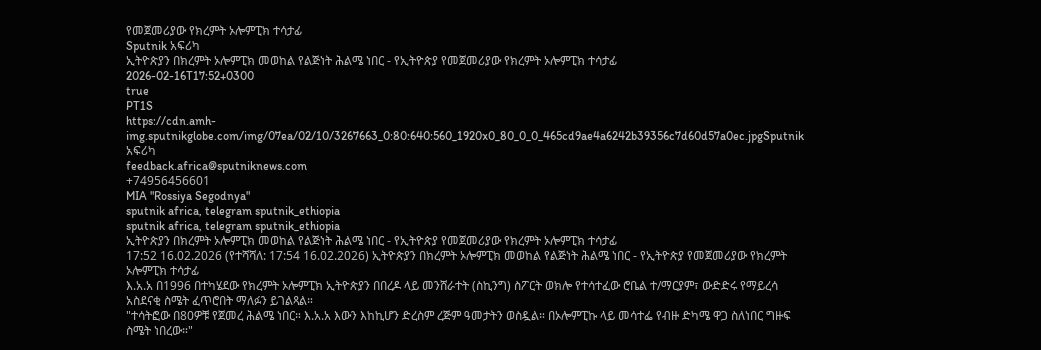የመጀመሪያው የክረምት ኦሎምፒክ ተሳታፊ
Sputnik አፍሪካ
ኢትዮጵያን በክረምት ኦሎምፒክ መወከል የልጅነት ሕልሜ ነበር - የኢትዮጵያ የመጀመሪያው የክረምት ኦሎምፒክ ተሳታፊ
2026-02-16T17:52+0300
true
PT1S
https://cdn.amh-img.sputnikglobe.com/img/07ea/02/10/3267663_0:80:640:560_1920x0_80_0_0_465cd9ae4a6242b39356c7d60d57a0ec.jpgSputnik አፍሪካ
feedback.africa@sputniknews.com
+74956456601
MIA "Rossiya Segodnya"
sputnik africa, telegram sputnik_ethiopia
sputnik africa, telegram sputnik_ethiopia
ኢትዮጵያን በክረምት ኦሎምፒክ መወከል የልጅነት ሕልሜ ነበር - የኢትዮጵያ የመጀመሪያው የክረምት ኦሎምፒክ ተሳታፊ
17:52 16.02.2026 (የተሻሻለ: 17:54 16.02.2026) ኢትዮጵያን በክረምት ኦሎምፒክ መወከል የልጅነት ሕልሜ ነበር - የኢትዮጵያ የመጀመሪያው የክረምት ኦሎምፒክ ተሳታፊ
እ.አ.አ በ1996 በተካሄደው የክረምት ኦሎምፒክ ኢትዮጵያን በበረዶ ላይ መንሸራተት (ስኪንግ) ስፖርት ወክሎ የተሳተፈው ሮቤል ተ/ማርያም፣ ውድድሩ የማይረሳ አስደናቂ ስሜት ፈጥሮበት ማለፉን ይገልጻል።
"ተሳትፎው በ80ዎቹ የጀመረ ሕልሜ ነበር። እ.አ.አ እውን እከኪሆን ድረስም ረጅም ዓመታትን ወስዷል። በኦሎምፒኩ ላይ መሳተፌ የብዙ ድካሜ ዋጋ ስለነበር ግዙፍ ስሜት ነበረው።"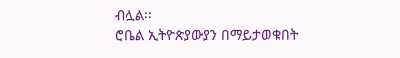ብሏል፡፡
ሮቤል ኢትዮጵያውያን በማይታወቁበት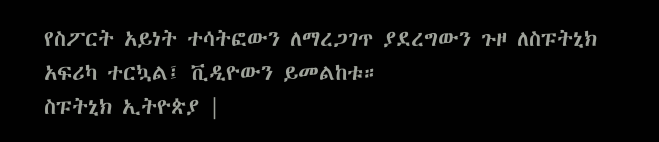የስፖርት አይነት ተሳትፎውን ለማረጋገጥ ያደረግውን ጉዞ ለስፑትኒክ አፍሪካ ተርኳል፤ ቪዲዮውን ይመልከቱ።
ስፑትኒክ ኢትዮጵያ |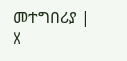መተግበሪያ | X